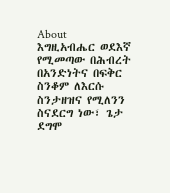About
እግዚአብሔር ወደእኛ የሚመጣው በሕብረት በአንድነትና በፍቅር ስንቆም ለእርሱ ስንታዘዝና የሚለንን ስናደርግ ነው፣ ጌታ ደግሞ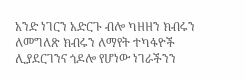አንድ ነገርን አድርጉ ብሎ ካዘዘን ክብሩን ለመግለጽ ክብሩን ለማየት ተካፋዮች ሊያደርገንና ጎዶሎ የሆነው ነገራችንን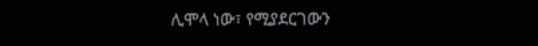ሊሞላ ነው፣ የሚያደርገውን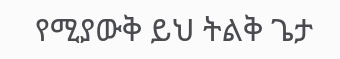የሚያውቅ ይህ ትልቅ ጌታ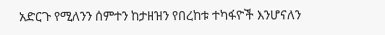አድርጉ የሚለንን ሰምተን ከታዘዝን የበረከቱ ተካፋዮች እንሆናለን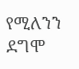የሚለንን ደግሞ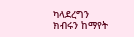ካላደረግን ክብሩን ከማየት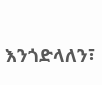እንጎድላለን፣